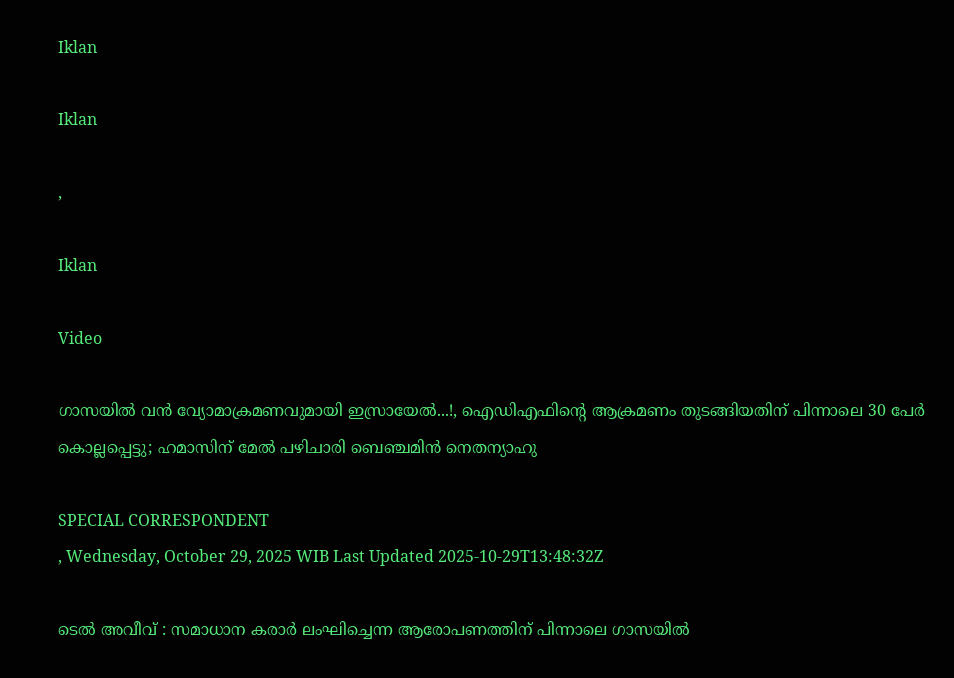Iklan

Iklan

,

Iklan

Video

ഗാസയില്‍ വന്‍ വ്യോമാക്രമണവുമായി ഇസ്രായേൽ...!, ഐഡിഎഫിന്റെ ആക്രമണം തുടങ്ങിയതിന് പിന്നാലെ 30 പേര്‍ കൊല്ലപ്പെട്ടു; ഹമാസിന് മേൽ പഴിചാരി ബെഞ്ചമിന്‍ നെതന്യാഹു

SPECIAL CORRESPONDENT
, Wednesday, October 29, 2025 WIB Last Updated 2025-10-29T13:48:32Z

ടെല്‍ അവീവ് : സമാധാന കരാര്‍ ലംഘിച്ചെന്ന ആരോപണത്തിന് പിന്നാലെ ഗാസയില്‍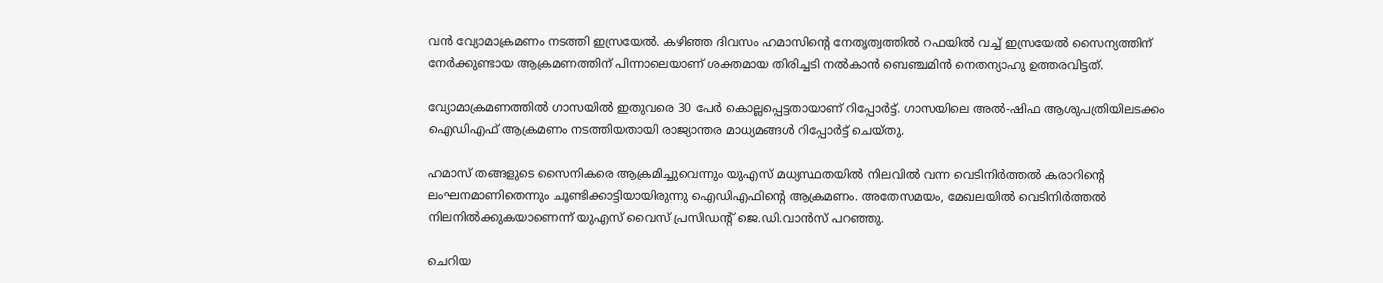വന്‍ വ്യോമാക്രമണം നടത്തി ഇസ്രയേല്‍. കഴിഞ്ഞ ദിവസം ഹമാസിന്റെ നേതൃത്വത്തില്‍ റഫയില്‍ വച്ച് ഇസ്രയേല്‍ സൈന്യത്തിന് നേര്‍ക്കുണ്ടായ ആക്രമണത്തിന് പിന്നാലെയാണ് ശക്തമായ തിരിച്ചടി നല്‍കാന്‍ ബെഞ്ചമിന്‍ നെതന്യാഹു ഉത്തരവിട്ടത്.

വ്യോമാക്രമണത്തില്‍ ഗാസയില്‍ ഇതുവരെ 30 പേര്‍ കൊല്ലപ്പെട്ടതായാണ് റിപ്പോര്‍ട്ട്. ഗാസയിലെ അല്‍-ഷിഫ ആശുപത്രിയിലടക്കം ഐഡിഎഫ് ആക്രമണം നടത്തിയതായി രാജ്യാന്തര മാധ്യമങ്ങള്‍ റിപ്പോര്‍ട്ട് ചെയ്തു.

ഹമാസ് തങ്ങളുടെ സൈനികരെ ആക്രമിച്ചുവെന്നും യുഎസ് മധ്യസ്ഥതയില്‍ നിലവില്‍ വന്ന വെടിനിര്‍ത്തല്‍ കരാറിന്റെ ലംഘനമാണിതെന്നും ചൂണ്ടിക്കാട്ടിയായിരുന്നു ഐഡിഎഫിന്റെ ആക്രമണം. അതേസമയം, മേഖലയില്‍ വെടിനിര്‍ത്തല്‍ നിലനില്‍ക്കുകയാണെന്ന് യുഎസ് വൈസ് പ്രസിഡന്റ് ജെ.ഡി.വാന്‍സ് പറഞ്ഞു.

ചെറിയ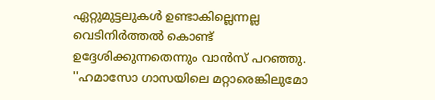ഏറ്റുമുട്ടലുകള്‍ ഉണ്ടാകില്ലെന്നല്ല വെടിനിര്‍ത്തല്‍ കൊണ്ട് ഉദ്ദേശിക്കുന്നതെന്നും വാന്‍സ് പറഞ്ഞു. ''ഹമാസോ ഗാസയിലെ മറ്റാരെങ്കിലുമോ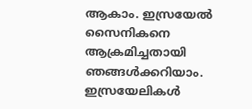ആകാം. ഇസ്രയേല്‍ സൈനികനെ ആക്രമിച്ചതായി ഞങ്ങള്‍ക്കറിയാം. ഇസ്രയേലികള്‍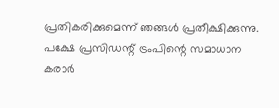പ്രതികരിക്കുമെന്ന് ഞങ്ങള്‍ പ്രതീക്ഷിക്കുന്നു. പക്ഷേ പ്രസിഡന്റ് ട്രംപിന്റെ സമാധാന കരാര്‍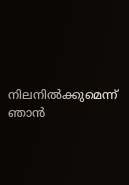നിലനില്‍ക്കുമെന്ന് ഞാന്‍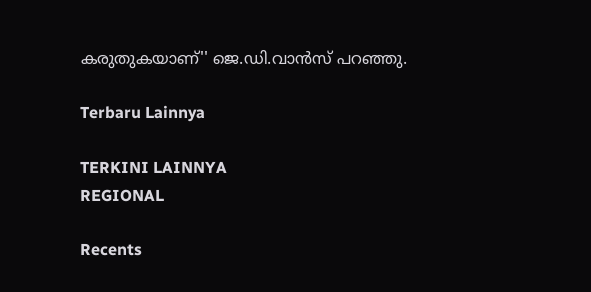കരുതുകയാണ്'' ജെ.ഡി.വാന്‍സ് പറഞ്ഞു.

Terbaru Lainnya

TERKINI LAINNYA
REGIONAL

Recents